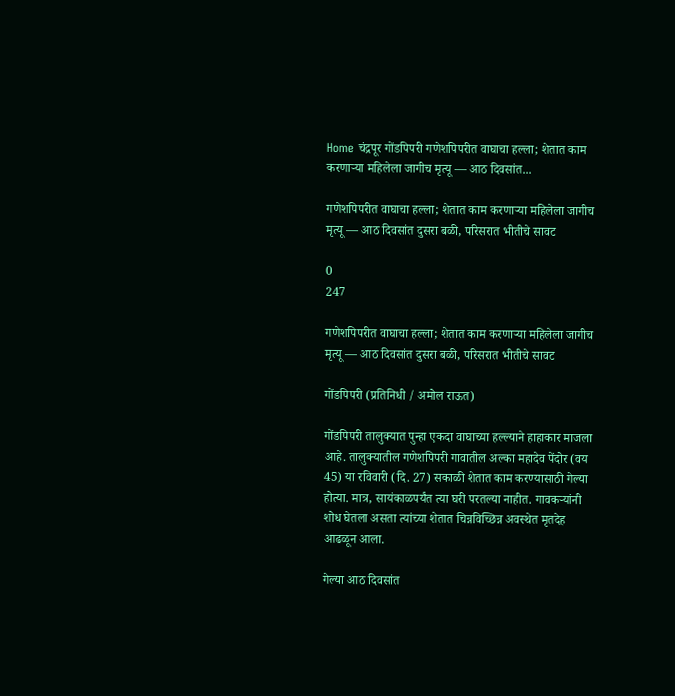Home चंद्रपूर गोंडपिपरी गणेशपिपरीत वाघाचा हल्ला; शेतात काम करणाऱ्या महिलेला जागीच मृत्यू — आठ दिवसांत...

गणेशपिपरीत वाघाचा हल्ला; शेतात काम करणाऱ्या महिलेला जागीच मृत्यू — आठ दिवसांत दुसरा बळी, परिसरात भीतीचे सावट

0
247

गणेशपिपरीत वाघाचा हल्ला; शेतात काम करणाऱ्या महिलेला जागीच मृत्यू — आठ दिवसांत दुसरा बळी, परिसरात भीतीचे सावट

गोंडपिपरी (प्रतिनिधी / अमोल राऊत)

गोंडपिपरी तालुक्यात पुन्हा एकदा वाघाच्या हल्ल्याने हाहाकार माजला आहे. तालुक्यातील गणेशपिपरी गावातील अल्का महादेव पेंदोर (वय 45) या रविवारी (दि. 27) सकाळी शेतात काम करण्यासाठी गेल्या होत्या. मात्र, सायंकाळपर्यंत त्या घरी परतल्या नाहीत. गावकऱ्यांनी शोध घेतला असता त्यांच्या शेतात चिन्नविच्छिन्न अवस्थेत मृतदेह आढळून आला.

गेल्या आठ दिवसांत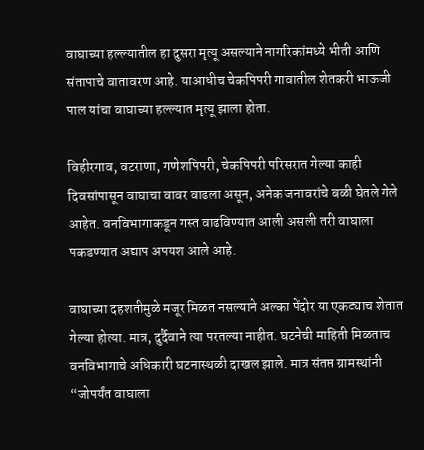वाघाच्या हल्ल्यातील हा दुसरा मृत्यू असल्याने नागरिकांमध्ये भीती आणि संतापाचे वातावरण आहे. याआधीच चेकपिपरी गावातील शेतकरी भाऊजी पाल यांचा वाघाच्या हल्ल्यात मृत्यू झाला होता.

विहीरगाव, वटराणा, गणेशपिपरी, चेकपिपरी परिसरात गेल्या काही दिवसांपासून वाघाचा वावर वाढला असून, अनेक जनावरांचे बळी घेतले गेले आहेत. वनविभागाकडून गस्त वाढविण्यात आली असली तरी वाघाला पकडण्यात अद्याप अपयश आले आहे.

वाघाच्या दहशतीमुळे मजूर मिळत नसल्याने अल्का पेंदोर या एकट्याच शेतात गेल्या होत्या. मात्र, दुर्दैवाने त्या परतल्या नाहीत. घटनेची माहिती मिळताच वनविभागाचे अधिकारी घटनास्थळी दाखल झाले. मात्र संतप्त ग्रामस्थांनी “जोपर्यंत वाघाला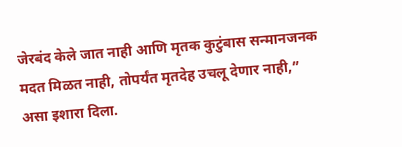जेरबंद केले जात नाही आणि मृतक कुटुंबास सन्मानजनक मदत मिळत नाही, तोपर्यंत मृतदेह उचलू देणार नाही,” असा इशारा दिला.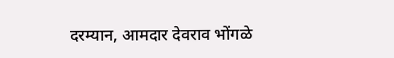दरम्यान, आमदार देवराव भोंगळे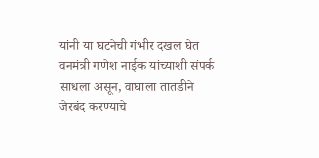यांनी या घटनेची गंभीर दखल घेत वनमंत्री गणेश नाईक यांच्याशी संपर्क साधला असून, वाघाला तातडीने जेरबंद करण्याचे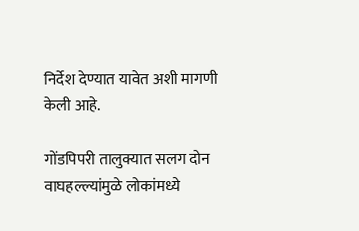निर्देश देण्यात यावेत अशी मागणी केली आहे.

गोंडपिपरी तालुक्यात सलग दोन वाघहल्ल्यांमुळे लोकांमध्ये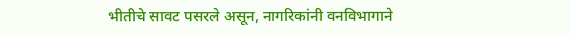भीतीचे सावट पसरले असून, नागरिकांनी वनविभागाने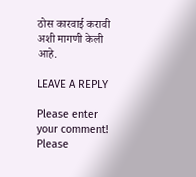ठोस कारवाई करावी अशी मागणी केली आहे.

LEAVE A REPLY

Please enter your comment!
Please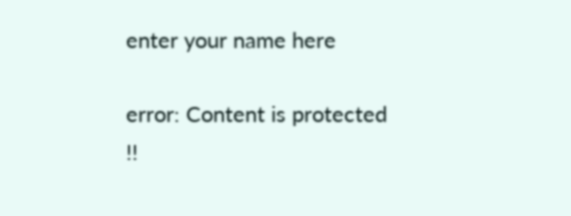enter your name here

error: Content is protected !!